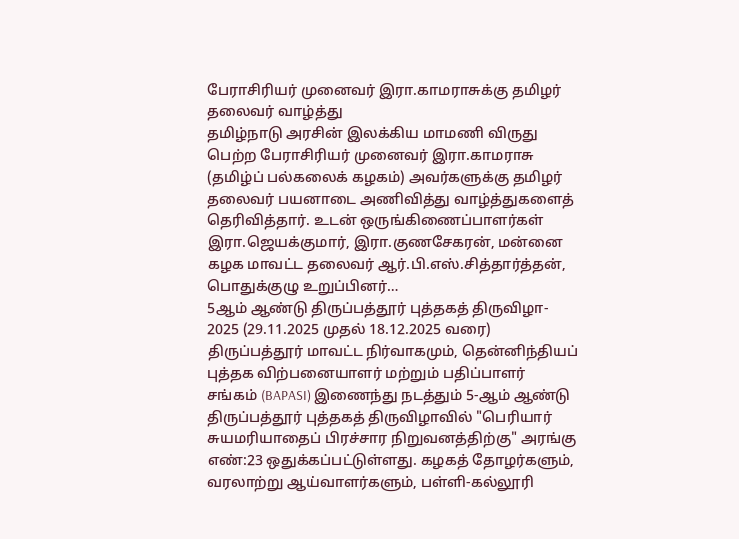பேராசிரியர் முனைவர் இரா.காமராசுக்கு தமிழர் தலைவர் வாழ்த்து
தமிழ்நாடு அரசின் இலக்கிய மாமணி விருது பெற்ற பேராசிரியர் முனைவர் இரா.காமராசு (தமிழ்ப் பல்கலைக் கழகம்) அவர்களுக்கு தமிழர் தலைவர் பயனாடை அணிவித்து வாழ்த்துகளைத் தெரிவித்தார். உடன் ஒருங்கிணைப்பாளர்கள் இரா.ஜெயக்குமார், இரா.குணசேகரன், மன்னை கழக மாவட்ட தலைவர் ஆர்.பி.எஸ்.சித்தார்த்தன், பொதுக்குழு உறுப்பினர்…
5ஆம் ஆண்டு திருப்பத்தூர் புத்தகத் திருவிழா- 2025 (29.11.2025 முதல் 18.12.2025 வரை)
திருப்பத்தூர் மாவட்ட நிர்வாகமும், தென்னிந்தியப் புத்தக விற்பனையாளர் மற்றும் பதிப்பாளர் சங்கம் (BAPASI) இணைந்து நடத்தும் 5-ஆம் ஆண்டு திருப்பத்தூர் புத்தகத் திருவிழாவில் "பெரியார் சுயமரியாதைப் பிரச்சார நிறுவனத்திற்கு" அரங்கு எண்:23 ஒதுக்கப்பட்டுள்ளது. கழகத் தோழர்களும், வரலாற்று ஆய்வாளர்களும், பள்ளி-கல்லூரி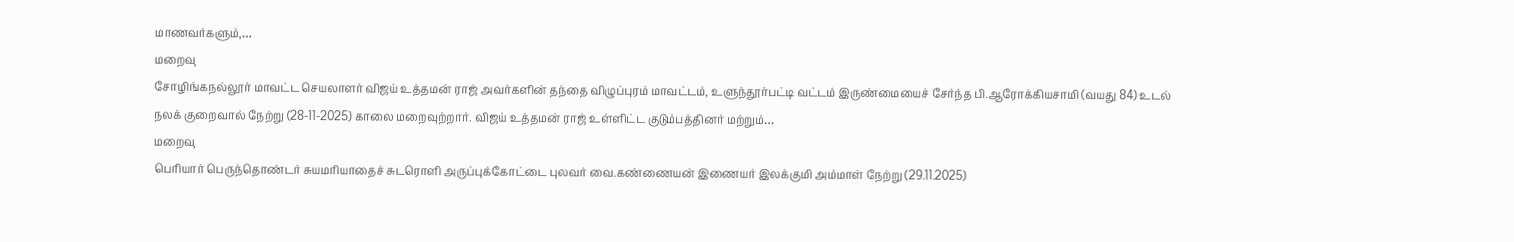மாணவர்களும்,…
மறைவு
சோழிங்கநல்லூர் மாவட்ட செயலாளர் விஜய் உத்தமன் ராஜ் அவர்களின் தந்தை விழுப்புரம் மாவட்டம், உளுந்தூர்பட்டி வட்டம் இருண்மையைச் சேர்ந்த பி.ஆரோக்கியசாமி (வயது 84) உடல் நலக் குறைவால் நேற்று (28-11-2025) காலை மறைவுற்றார். விஜய் உத்தமன் ராஜ் உள்ளிட்ட குடும்பத்தினர் மற்றும்…
மறைவு
பெரியார் பெருந்தொண்டர் சுயமரியாதைச் சுடரொளி அருப்புக்கோட்டை புலவர் வை.கண்ணையன் இணையர் இலக்குமி அம்மாள் நேற்று (29.11.2025)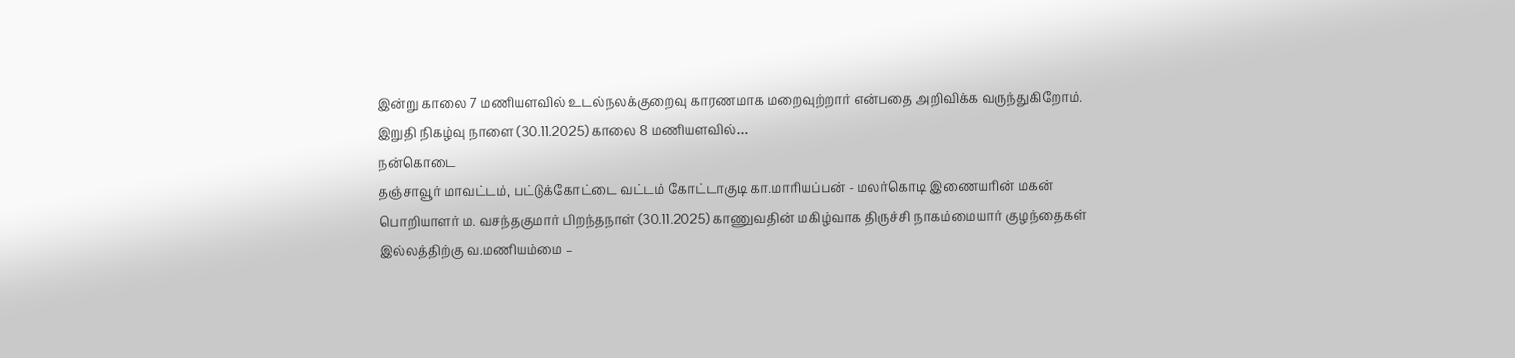இன்று காலை 7 மணியளவில் உடல்நலக்குறைவு காரணமாக மறைவுற்றார் என்பதை அறிவிக்க வருந்துகிறோம். இறுதி நிகழ்வு நாளை (30.11.2025) காலை 8 மணியளவில்…
நன்கொடை
தஞ்சாவூர் மாவட்டம், பட்டுக்கோட்டை வட்டம் கோட்டாகுடி கா.மாரியப்பன் - மலர்கொடி இணையரின் மகன் பொறியாளர் ம. வசந்தகுமார் பிறந்தநாள் (30.11.2025) காணுவதின் மகிழ்வாக திருச்சி நாகம்மையார் குழந்தைகள் இல்லத்திற்கு வ.மணியம்மை –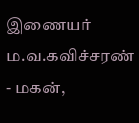இணையர் ம.வ.கவிச்சரண் - மகன்,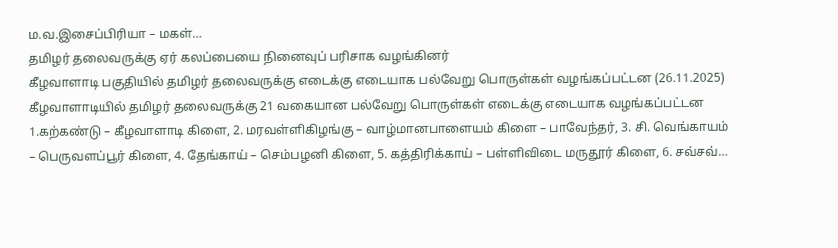ம.வ.இசைப்பிரியா – மகள்…
தமிழர் தலைவருக்கு ஏர் கலப்பையை நினைவுப் பரிசாக வழங்கினர்
கீழவாளாடி பகுதியில் தமிழர் தலைவருக்கு எடைக்கு எடையாக பல்வேறு பொருள்கள் வழங்கப்பட்டன (26.11.2025)
கீழவாளாடியில் தமிழர் தலைவருக்கு 21 வகையான பல்வேறு பொருள்கள் எடைக்கு எடையாக வழங்கப்பட்டன
1.கற்கண்டு – கீழவாளாடி கிளை, 2. மரவள்ளிகிழங்கு – வாழ்மானபாளையம் கிளை – பாவேந்தர், 3. சி. வெங்காயம் – பெருவளப்பூர் கிளை, 4. தேங்காய் – செம்பழனி கிளை, 5. கத்திரிக்காய் – பள்ளிவிடை மருதூர் கிளை, 6. சவ்சவ்…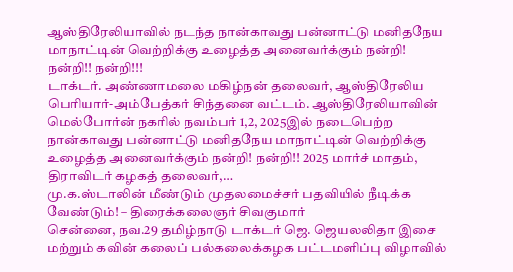ஆஸ்திரேலியாவில் நடந்த நான்காவது பன்னாட்டு மனிதநேய மாநாட்டின் வெற்றிக்கு உழைத்த அனைவர்க்கும் நன்றி! நன்றி!! நன்றி!!!
டாக்டர். அண்ணாமலை மகிழ்நன் தலைவர், ஆஸ்திரேலிய பெரியார்-அம்பேத்கர் சிந்தனை வட்டம். ஆஸ்திரேலியாவின் மெல்போர்ன் நகரில் நவம்பர் 1,2, 2025இல் நடைபெற்ற நான்காவது பன்னாட்டு மனிதநேய மாநாட்டின் வெற்றிக்கு உழைத்த அனைவர்க்கும் நன்றி! நன்றி!! 2025 மார்ச் மாதம், திராவிடர் கழகத் தலைவர்,…
மு.க.ஸ்டாலின் மீண்டும் முதலமைச்சர் பதவியில் நீடிக்க வேண்டும்! – திரைக்கலைஞர் சிவகுமார்
சென்னை, நவ.29 தமிழ்நாடு டாக்டர் ஜெ. ஜெயலலிதா இசை மற்றும் கவின் கலைப் பல்கலைக்கழக பட்டமளிப்பு விழாவில்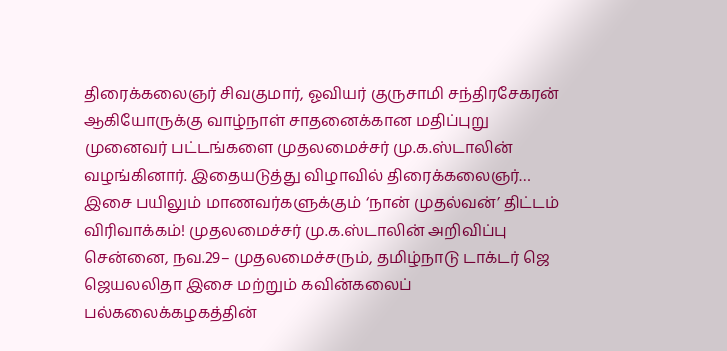திரைக்கலைஞர் சிவகுமார், ஓவியர் குருசாமி சந்திரசேகரன் ஆகியோருக்கு வாழ்நாள் சாதனைக்கான மதிப்புறு முனைவர் பட்டங்களை முதலமைச்சர் மு.க.ஸ்டாலின் வழங்கினார். இதையடுத்து விழாவில் திரைக்கலைஞர்…
இசை பயிலும் மாணவர்களுக்கும் ‘நான் முதல்வன்’ திட்டம் விரிவாக்கம்! முதலமைச்சர் மு.க.ஸ்டாலின் அறிவிப்பு
சென்னை, நவ.29– முதலமைச்சரும், தமிழ்நாடு டாக்டர் ஜெ ஜெயலலிதா இசை மற்றும் கவின்கலைப் பல்கலைக்கழகத்தின்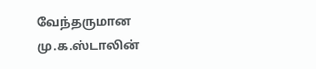வேந்தருமான மு.க.ஸ்டாலின்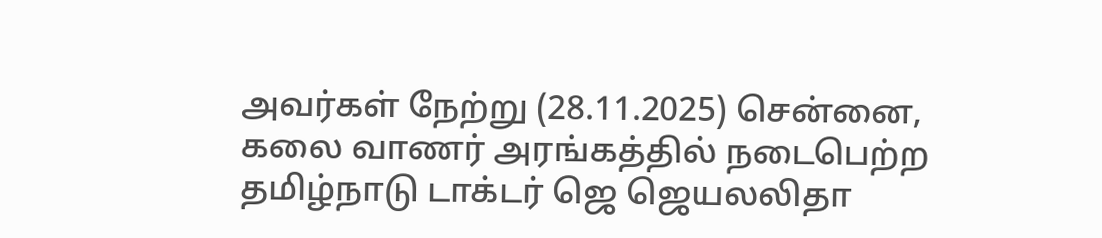அவர்கள் நேற்று (28.11.2025) சென்னை, கலை வாணர் அரங்கத்தில் நடைபெற்ற தமிழ்நாடு டாக்டர் ஜெ ஜெயலலிதா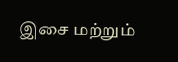இசை மற்றும்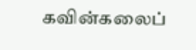கவின்கலைப்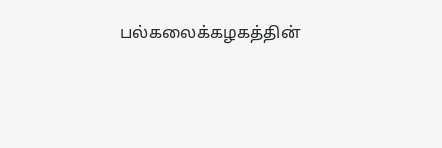பல்கலைக்கழகத்தின்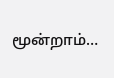மூன்றாம்…